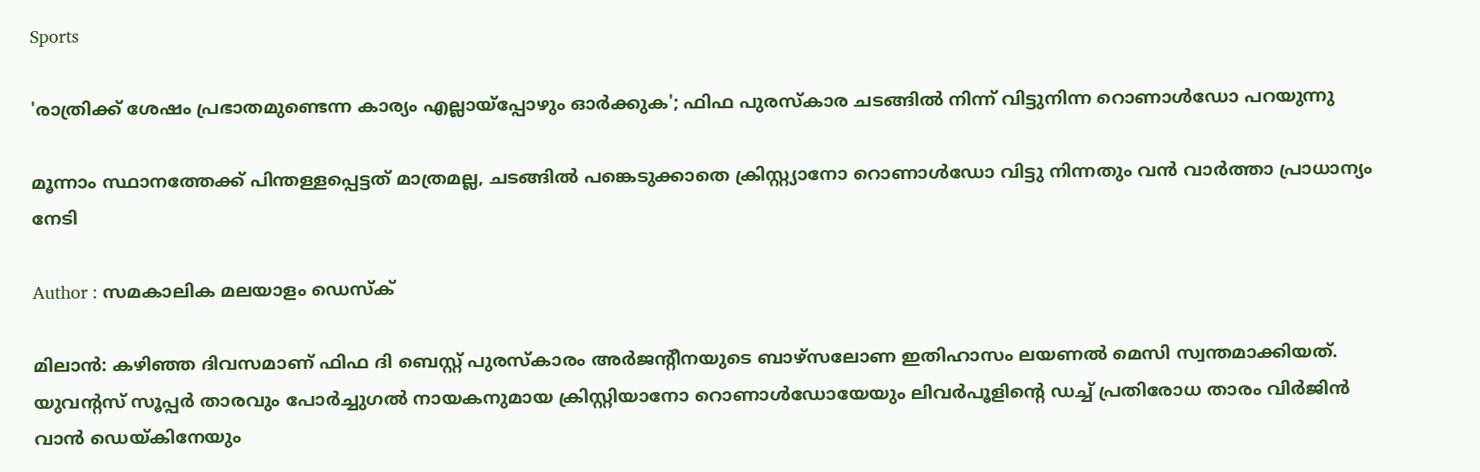Sports

'രാത്രിക്ക് ശേഷം പ്രഭാതമുണ്ടെന്ന കാര്യം എല്ലായ്‌പ്പോഴും ഓര്‍ക്കുക'; ഫിഫ പുരസ്‌കാര ചടങ്ങില്‍ നിന്ന് വിട്ടുനിന്ന റൊണാള്‍ഡോ പറയുന്നു

മൂന്നാം സ്ഥാനത്തേക്ക് പിന്തള്ളപ്പെട്ടത് മാത്രമല്ല, ചടങ്ങില്‍ പങ്കെടുക്കാതെ ക്രിസ്റ്റ്യാനോ റൊണാള്‍ഡോ വിട്ടു നിന്നതും വന്‍ വാര്‍ത്താ പ്രാധാന്യം നേടി

Author : സമകാലിക മലയാളം ഡെസ്ക്

മിലാന്‍: കഴിഞ്ഞ ദിവസമാണ് ഫിഫ ദി ബെസ്റ്റ് പുരസ്‌കാരം അര്‍ജന്റീനയുടെ ബാഴ്‌സലോണ ഇതിഹാസം ലയണല്‍ മെസി സ്വന്തമാക്കിയത്. യുവന്റസ് സൂപ്പര്‍ താരവും പോര്‍ച്ചുഗല്‍ നായകനുമായ ക്രിസ്റ്റിയാനോ റൊണാള്‍ഡോയേയും ലിവര്‍പൂളിന്റെ ഡച്ച് പ്രതിരോധ താരം വിര്‍ജിന്‍ വാന്‍ ഡെയ്കിനേയും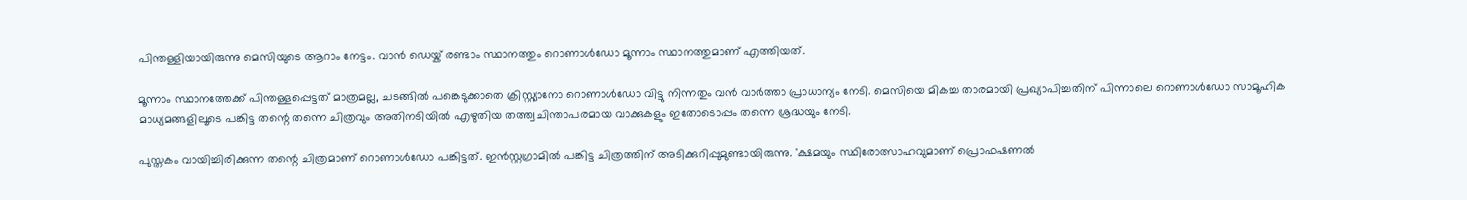പിന്തള്ളിയായിരുന്നു മെസിയുടെ ആറാം നേട്ടം. വാന്‍ ഡെയ്ക് രണ്ടാം സ്ഥാനത്തും റൊണാള്‍ഡോ മൂന്നാം സ്ഥാനത്തുമാണ് എത്തിയത്.

മൂന്നാം സ്ഥാനത്തേക്ക് പിന്തള്ളപ്പെട്ടത് മാത്രമല്ല, ചടങ്ങില്‍ പങ്കെടുക്കാതെ ക്രിസ്റ്റ്യാനോ റൊണാള്‍ഡോ വിട്ടു നിന്നതും വന്‍ വാര്‍ത്താ പ്രാധാന്യം നേടി. മെസിയെ മികച്ച താരമായി പ്രഖ്യാപിച്ചതിന് പിന്നാലെ റൊണാള്‍ഡോ സാമൂഹിക മാധ്യമങ്ങളിലൂടെ പങ്കിട്ട തന്റെ തന്നെ ചിത്രവും അതിനടിയില്‍ എഴുതിയ തത്ത്വചിന്താപരമായ വാക്കുകളും ഇതോടൊപ്പം തന്നെ ശ്രദ്ധയും നേടി.

പുസ്തകം വായിച്ചിരിക്കുന്ന തന്റെ ചിത്രമാണ് റൊണാള്‍ഡോ പങ്കിട്ടത്. ഇന്‍സ്റ്റഗ്രാമില്‍ പങ്കിട്ട ചിത്രത്തിന് അടിക്കുറിപ്പുമുണ്ടായിരുന്നു. 'ക്ഷമയും സ്ഥിരോത്സാഹവുമാണ് പ്രൊഫഷണല്‍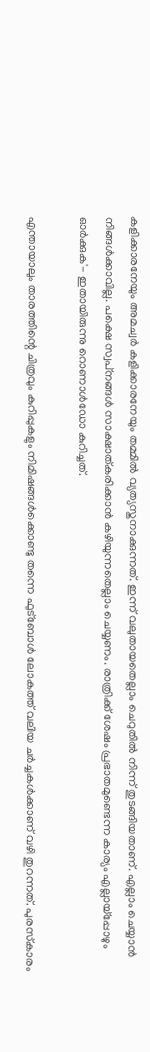കളിക്കാരനേയും അമച്വര്‍ കളിക്കാരനേയും തമ്മില്‍ വ്യത്യസ്തനാക്കുന്നത്. ഇന്ന് വലുതായതെല്ലാം ചെറുതില്‍ നിന്ന് തുടങ്ങിയതാണ്. എല്ലാം ചെയ്യാന്‍ നിങ്ങള്‍ക്കാവില്ല. പക്ഷെ സ്വപ്‌നങ്ങള്‍ സാക്ഷാത്കരിക്കാന്‍ കഴിയുന്നതെല്ലാം ചെയ്യണം. രാത്രിക്ക് ശേഷം പ്രഭാതമുണ്ടെന്ന കാര്യം എല്ലായ്‌പ്പോഴും ഓര്‍ക്കുക'- ഇതായിരുന്നു റൊണാള്‍ഡോ കുറിച്ചത്.

എന്തായാലും താരത്തിന്റെ ചിത്രവും കുറിപ്പുകളും നിമിഷങ്ങള്‍ക്കൊണ്ടു തന്നെ ഫുട്‌ബോള്‍ ലോകത്ത് വലിയ ചര്‍ച്ചകള്‍ക്കാണ് വഴി തുറന്നത്. പുരസ്‌കാരം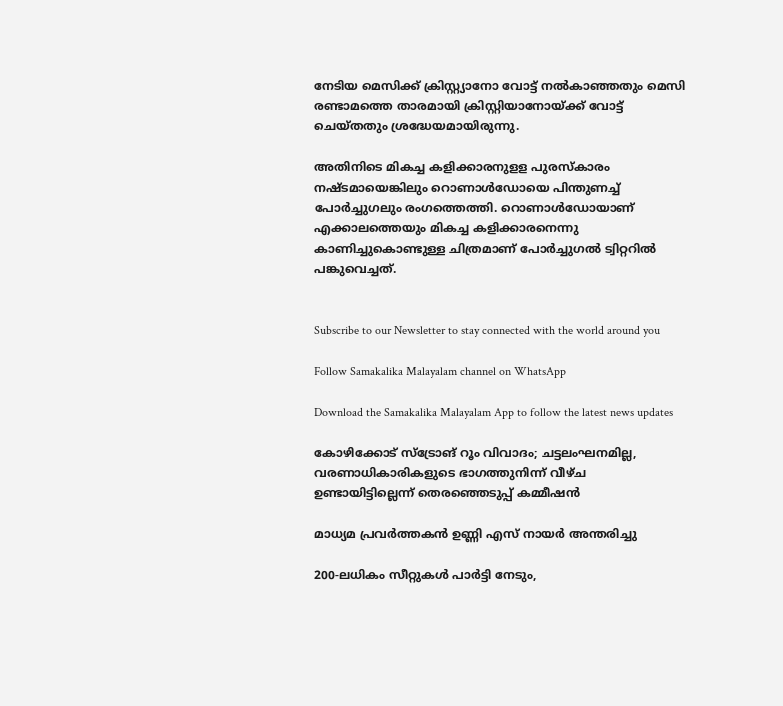നേടിയ മെസിക്ക് ക്രിസ്റ്റ്യാനോ വോട്ട് നല്‍കാഞ്ഞതും മെസി രണ്ടാമത്തെ താരമായി ക്രിസ്റ്റിയാനോയ്ക്ക് വോട്ട് ചെയ്തതും ശ്രദ്ധേയമായിരുന്നു.

അതിനിടെ മികച്ച കളിക്കാരനുളള പുരസ്‌കാരം നഷ്ടമായെങ്കിലും റൊണാള്‍ഡോയെ പിന്തുണച്ച് പോര്‍ച്ചുഗലും രംഗത്തെത്തി. റൊണാള്‍ഡോയാണ് എക്കാലത്തെയും മികച്ച കളിക്കാരനെന്നു കാണിച്ചുകൊണ്ടുള്ള ചിത്രമാണ് പോര്‍ച്ചുഗല്‍ ട്വിറ്ററില്‍ പങ്കുവെച്ചത്.


Subscribe to our Newsletter to stay connected with the world around you

Follow Samakalika Malayalam channel on WhatsApp

Download the Samakalika Malayalam App to follow the latest news updates

കോഴിക്കോട് സ്‌ട്രോങ് റൂം വിവാദം; ചട്ടലംഘനമില്ല, വരണാധികാരികളുടെ ഭാഗത്തുനിന്ന് വീഴ്ച ഉണ്ടായിട്ടില്ലെന്ന് തെരഞ്ഞെടുപ്പ് കമ്മീഷന്‍

മാധ്യമ പ്രവർത്തകൻ ഉണ്ണി എസ് നായർ അന്തരിച്ചു

200-ലധികം സീറ്റുകൾ പാർട്ടി നേടും,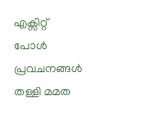എക്സിറ്റ് പോൾ പ്രവചനങ്ങൾ തള്ളി മമത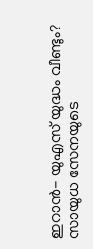ഇറാൻ- യുഎസ് യുദ്ധം വീണ്ടും? സായുധ സേനയുടെ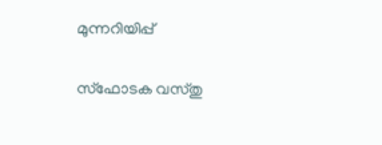മുന്നറിയിപ്പ്

സ്ഫോടക വസ്തു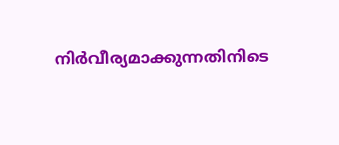നിർവീര്യമാക്കുന്നതിനിടെ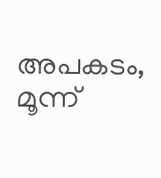അപകടം, മൂന്ന്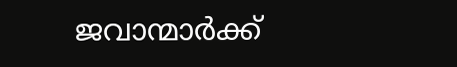ജവാന്മാർക്ക്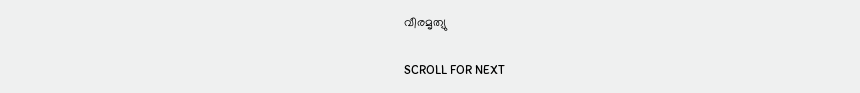വീരമൃത്യു

SCROLL FOR NEXT